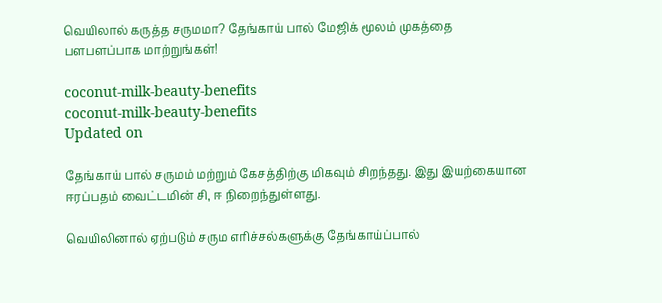வெயிலால் கருத்த சருமமா? தேங்காய் பால் மேஜிக் மூலம் முகத்தை பளபளப்பாக மாற்றுங்கள்!

coconut-milk-beauty-benefits
coconut-milk-beauty-benefits
Updated on

தேங்காய் பால் சருமம் மற்றும் கேசத்திற்கு மிகவும் சிறந்தது. இது இயற்கையான ஈரப்பதம் வைட்டமின் சி, ஈ நிறைந்துள்ளது.

வெயிலினால் ஏற்படும் சரும எரிச்சல்களுக்கு தேங்காய்ப்பால்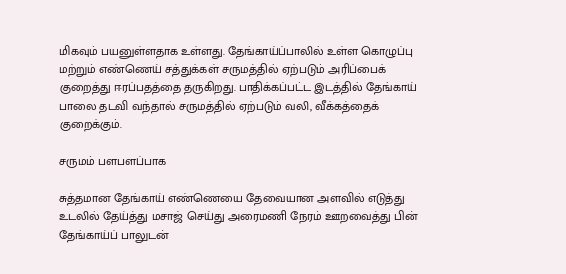மிகவும் பயனுள்ளதாக உள்ளது. தேங்காய்ப்பாலில் உள்ள கொழுப்பு மற்றும் எண்ணெய் சத்துக்கள் சருமத்தில் ஏற்படும் அரிப்பைக் குறைத்து ஈரப்பதத்தை தருகிறது. பாதிக்கப்பட்ட இடத்தில் தேங்காய் பாலை தடவி வந்தால் சருமத்தில் ஏற்படும் வலி, வீக்கத்தைக் குறைக்கும்.

சருமம் பளபளப்பாக

சுத்தமான தேங்காய் எண்ணெயை தேவையான அளவில் எடுத்து உடலில் தேய்த்து மசாஜ் செய்து அரைமணி நேரம் ஊறவைத்து பின் தேங்காய்ப் பாலுடன்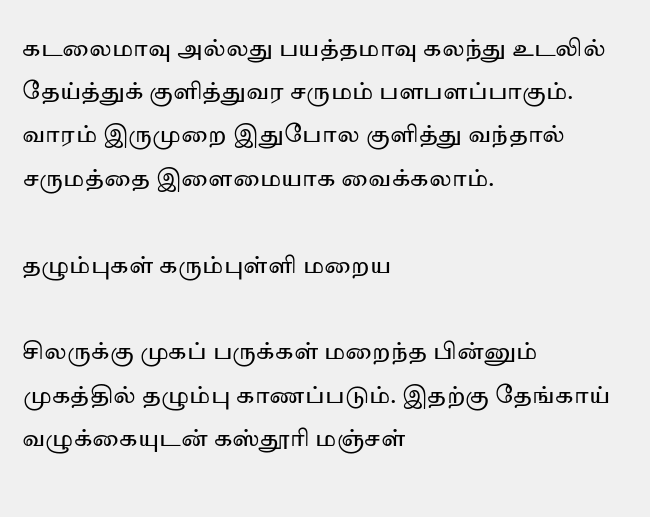கடலைமாவு அல்லது பயத்தமாவு கலந்து உடலில் தேய்த்துக் குளித்துவர சருமம் பளபளப்பாகும். வாரம் இருமுறை இதுபோல குளித்து வந்தால் சருமத்தை இளைமையாக வைக்கலாம்.

தழும்புகள் கரும்புள்ளி மறைய

சிலருக்கு முகப் பருக்கள் மறைந்த பின்னும் முகத்தில் தழும்பு காணப்படும். இதற்கு தேங்காய் வழுக்கையுடன் கஸ்தூரி மஞ்சள்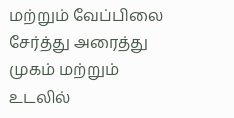மற்றும் வேப்பிலை சேர்த்து அரைத்து முகம் மற்றும் உடலில்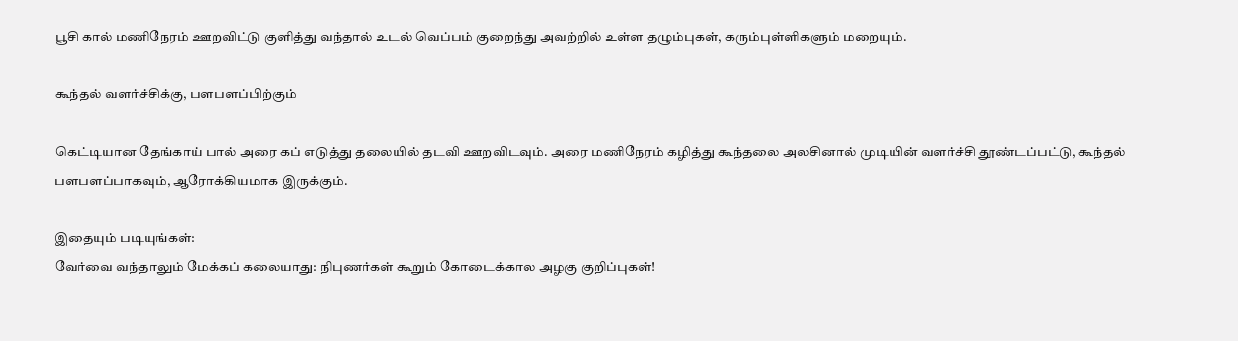பூசி கால் மணிநேரம் ஊறவிட்டு குளித்து வந்தால் உடல் வெப்பம் குறைந்து அவற்றில் உள்ள தழும்புகள், கரும்புள்ளிகளும் மறையும்.

கூந்தல் வளர்ச்சிக்கு, பளபளப்பிற்கும்

கெட்டியான தேங்காய் பால் அரை கப் எடுத்து தலையில் தடவி ஊறவிடவும். அரை மணிநேரம் கழித்து கூந்தலை அலசினால் முடியின் வளர்ச்சி தூண்டப்பட்டு, கூந்தல் பளபளப்பாகவும், ஆரோக்கியமாக இருக்கும்.

இதையும் படியுங்கள்:
வேர்வை வந்தாலும் மேக்கப் கலையாது: நிபுணர்கள் கூறும் கோடைக்கால அழகு குறிப்புகள்!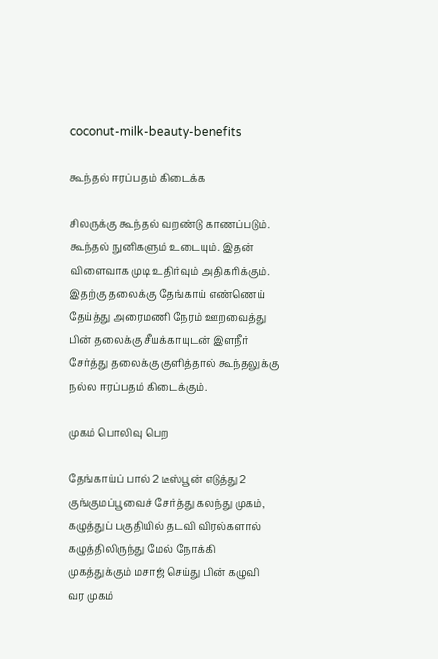coconut-milk-beauty-benefits

கூந்தல் ஈரப்பதம் கிடைக்க

சிலருக்கு கூந்தல் வறண்டு காணப்படும். கூந்தல் நுனிகளும் உடையும். இதன் விளைவாக முடி உதிர்வும் அதிகரிக்கும். இதற்கு தலைக்கு தேங்காய் எண்ணெய் தேய்த்து அரைமணி நேரம் ஊறவைத்து பின் தலைக்கு சீயக்காயுடன் இளநீர் சேர்த்து தலைக்கு குளித்தால் கூந்தலுக்கு நல்ல ஈரப்பதம் கிடைக்கும்.

முகம் பொலிவு பெற

தேங்காய்ப் பால் 2 டீஸ்பூன் எடுத்து 2 குங்குமப்பூவைச் சேர்த்து கலந்து முகம், கழுத்துப் பகுதியில் தடவி விரல்களால் கழுத்திலிருந்து மேல் நோக்கி முகத்துக்கும் மசாஜ் செய்து பின் கழுவி வர முகம்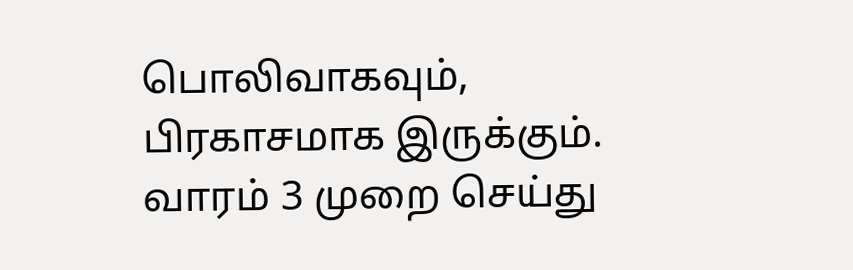பொலிவாகவும், பிரகாசமாக இருக்கும். வாரம் 3 முறை செய்து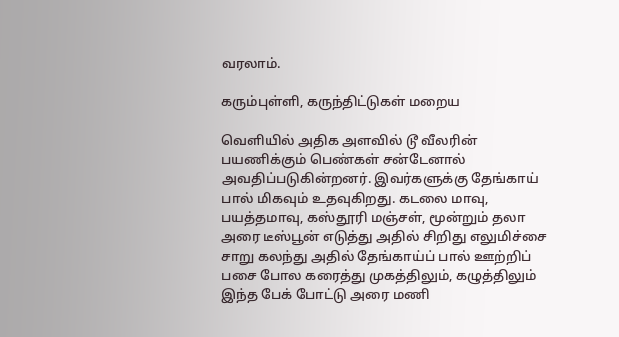வரலாம்.

கரும்புள்ளி, கருந்திட்டுகள் மறைய

வெளியில் அதிக அளவில் டூ வீலரின் பயணிக்கும் பெண்கள் சன்டேனால் அவதிப்படுகின்றனர். இவர்களுக்கு தேங்காய் பால் மிகவும் உதவுகிறது. கடலை மாவு, பயத்தமாவு, கஸ்தூரி மஞ்சள், மூன்றும் தலா அரை டீஸ்பூன் எடுத்து அதில் சிறிது எலுமிச்சை சாறு கலந்து அதில் தேங்காய்ப் பால் ஊற்றிப் பசை போல கரைத்து முகத்திலும், கழுத்திலும் இந்த பேக் போட்டு அரை மணி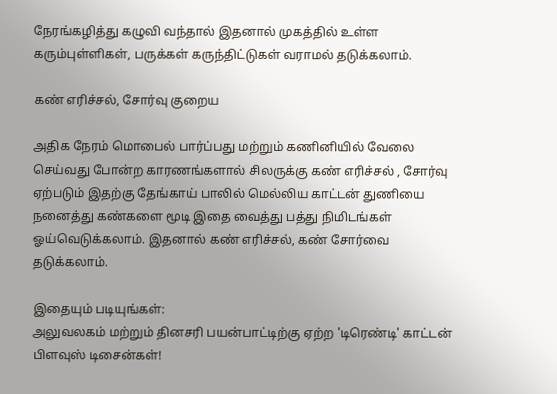நேரங்கழித்து கழுவி வந்தால் இதனால் முகத்தில் உள்ள கரும்புள்ளிகள், பருக்கள் கருந்திட்டுகள் வராமல் தடுக்கலாம்.

கண் எரிச்சல், சோர்வு குறைய

அதிக நேரம் மொபைல் பார்ப்பது மற்றும் கணினியில் வேலை செய்வது போன்ற காரணங்களால் சிலருக்கு கண் எரிச்சல் , சோர்வு ஏற்படும் இதற்கு தேங்காய் பாலில் மெல்லிய காட்டன் துணியை நனைத்து கண்களை மூடி இதை வைத்து பத்து நிமிடங்கள் ஓய்வெடுக்கலாம். இதனால் கண் எரிச்சல், கண் சோர்வை தடுக்கலாம்.

இதையும் படியுங்கள்:
அலுவலகம் மற்றும் தினசரி பயன்பாட்டிற்கு ஏற்ற 'டிரெண்டி' காட்டன் பிளவுஸ் டிசைன்கள்!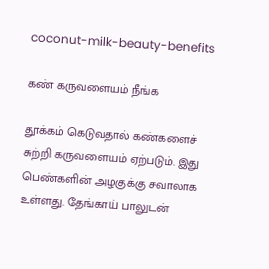coconut-milk-beauty-benefits

கண் கருவளையம் நீங்க

தூக்கம் கெடுவதால் கண்களைச் சுற்றி கருவளையம் ஏற்படும். இது பெண்களின் அழகுக்கு சவாலாக உள்ளது. தேங்காய் பாலுடன்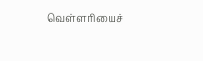வெள்ளரியைச்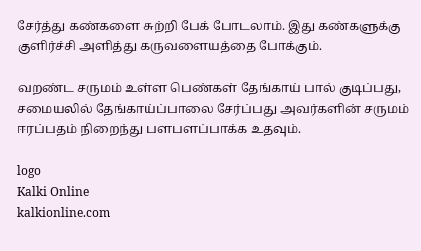சேர்த்து கண்களை சுற்றி பேக் போடலாம். இது கண்களுக்கு குளிர்ச்சி அளித்து கருவளையத்தை போக்கும்.

வறண்ட சருமம் உள்ள பெண்கள் தேங்காய் பால் குடிப்பது, சமையலில் தேங்காய்ப்பாலை சேர்ப்பது அவர்களின் சருமம் ஈரப்பதம் நிறைந்து பளபளப்பாக்க உதவும்.

logo
Kalki Online
kalkionline.com